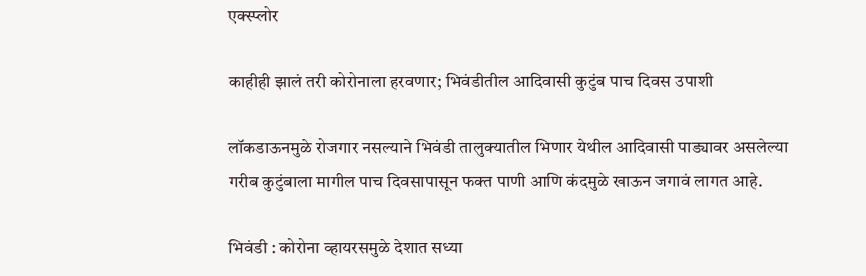एक्स्प्लोर

काहीही झालं तरी कोरोनाला हरवणार; भिवंडीतील आदिवासी कुटुंब पाच दिवस उपाशी

लॉकडाऊनमुळे रोजगार नसल्याने भिवंडी तालुक्यातील भिणार येथील आदिवासी पाड्यावर असलेल्या गरीब कुटुंबाला मागील पाच दिवसापासून फक्त पाणी आणि कंदमुळे खाऊन जगावं लागत आहे.

भिवंडी : कोरोना व्हायरसमुळे देशात सध्या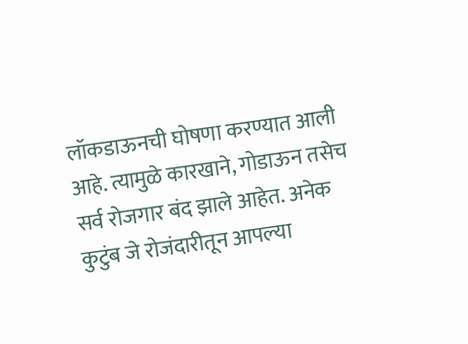लॉकडाऊनची घोषणा करण्यात आली आहे. त्यामुळे कारखाने, गोडाऊन तसेच सर्व रोजगार बंद झाले आहेत. अनेक कुटुंब जे रोजंदारीतून आपल्या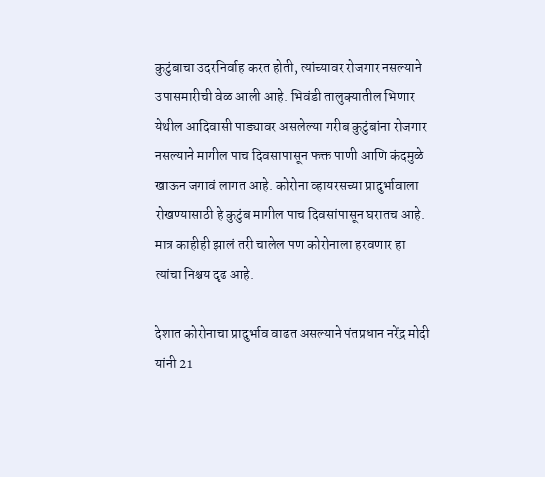कुटुंबाचा उदरनिर्वाह करत होती, त्यांच्यावर रोजगार नसल्याने उपासमारीची वेळ आली आहे. भिवंडी तालुक्यातील भिणार येथील आदिवासी पाड्यावर असलेल्या गरीब कुटुंबांना रोजगार नसल्याने मागील पाच दिवसापासून फक्त पाणी आणि कंदमुळे खाऊन जगावं लागत आहे. कोरोना व्हायरसच्या प्रादुर्भावाला रोखण्यासाठी हे कुटुंब मागील पाच दिवसांपासून घरातच आहे. मात्र काहीही झालं तरी चालेल पण कोरोनाला हरवणार हा त्यांचा निश्चय दृढ आहे.

देशात कोरोनाचा प्रादुर्भाव वाढत असल्याने पंतप्रधान नरेंद्र मोदी यांनी 21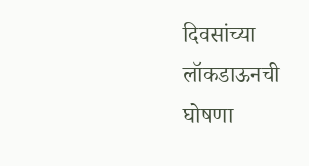दिवसांच्या लॉकडाऊनची घोषणा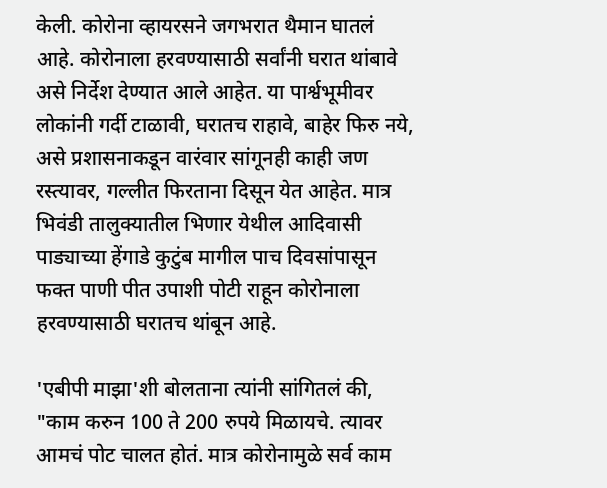केली. कोरोना व्हायरसने जगभरात थैमान घातलं आहे. कोरोनाला हरवण्यासाठी सर्वांनी घरात थांबावे असे निर्देश देण्यात आले आहेत. या पार्श्वभूमीवर लोकांनी गर्दी टाळावी, घरातच राहावे, बाहेर फिरु नये, असे प्रशासनाकडून वारंवार सांगूनही काही जण रस्त्यावर, गल्लीत फिरताना दिसून येत आहेत. मात्र भिवंडी तालुक्यातील भिणार येथील आदिवासी पाड्याच्या हेंगाडे कुटुंब मागील पाच दिवसांपासून फक्त पाणी पीत उपाशी पोटी राहून कोरोनाला हरवण्यासाठी घरातच थांबून आहे.

'एबीपी माझा'शी बोलताना त्यांनी सांगितलं की, "काम करुन 100 ते 200 रुपये मिळायचे. त्यावर आमचं पोट चालत होतं. मात्र कोरोनामुळे सर्व काम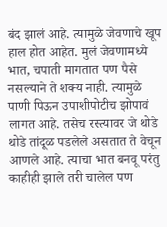बंद झालं आहे. त्यामुळे जेवणाचे खूप हाल होत आहेत. मुलं जेवणामध्ये भात, चपाती मागतात पण पैसे नसल्याने ते शक्य नाही. त्यामुळे पाणी पिऊन उपाशीपोटीच झोपावं लागत आहे. तसेच रस्त्यावर जे थोडे थोडे तांदूळ पडलेले असतात ते वेचून आणले आहे. त्याचा भात बनवू परंतु काहीही झाले तरी चालेल पण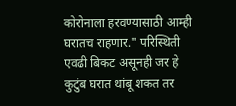कोरोनाला हरवण्यासाठी आम्ही घरातच राहणार." परिस्थिती एवढी बिकट असूनही जर हे कुटुंब घरात थांबू शकत तर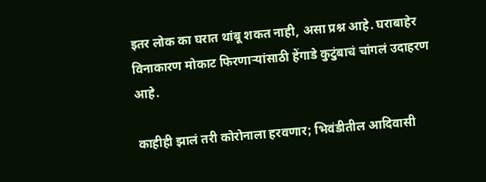इतर लोक का घरात थांबू शकत नाही, असा प्रश्न आहे. घराबाहेर विनाकारण मोकाट फिरणाऱ्यांसाठी हेंगाडे कुटुंबाचं चांगलं उदाहरण आहे.

काहीही झालं तरी कोरोनाला हरवणार; भिवंडीतील आदिवासी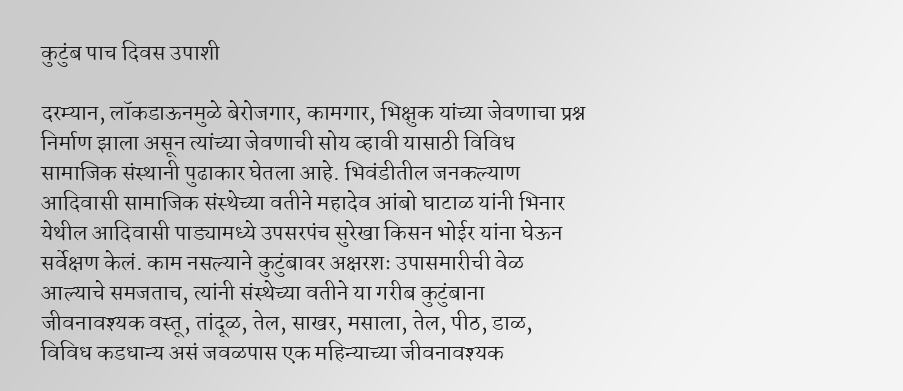कुटुंब पाच दिवस उपाशी

दरम्यान, लॉकडाऊनमुळे बेरोजगार, कामगार, भिक्षुक यांच्या जेवणाचा प्रश्न निर्माण झाला असून त्यांच्या जेवणाची सोय व्हावी यासाठी विविध सामाजिक संस्थानी पुढाकार घेतला आहे. भिवंडीतील जनकल्याण आदिवासी सामाजिक संस्थेच्या वतीने महादेव आंबो घाटाळ यांनी भिनार येथील आदिवासी पाड्यामध्ये उपसरपंच सुरेखा किसन भोईर यांना घेऊन सर्वेक्षण केलं. काम नसल्याने कुटुंबावर अक्षरशः उपासमारीची वेळ आल्याचे समजताच, त्यांनी संस्थेच्या वतीने या गरीब कुटुंबाना जीवनावश्यक वस्तू, तांदूळ, तेल, साखर, मसाला, तेल, पीठ, डाळ, विविध कडधान्य असं जवळपास एक महिन्याच्या जीवनावश्यक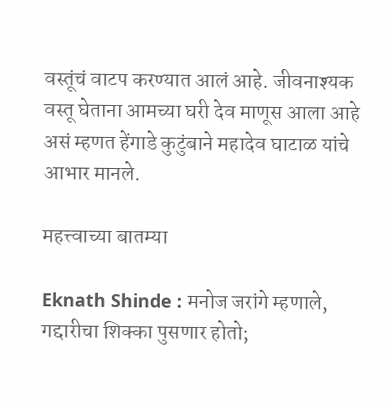वस्तूंचं वाटप करण्यात आलं आहे. जीवनाश्यक वस्तू घेताना आमच्या घरी देव माणूस आला आहे असं म्हणत हेंगाडे कुटुंबाने महादेव घाटाळ यांचे आभार मानले.

महत्त्वाच्या बातम्या

Eknath Shinde : मनोज जरांगे म्हणाले, गद्दारीचा शिक्का पुसणार होतो;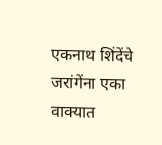एकनाथ शिंदेंचे जरांगेंना एका वाक्यात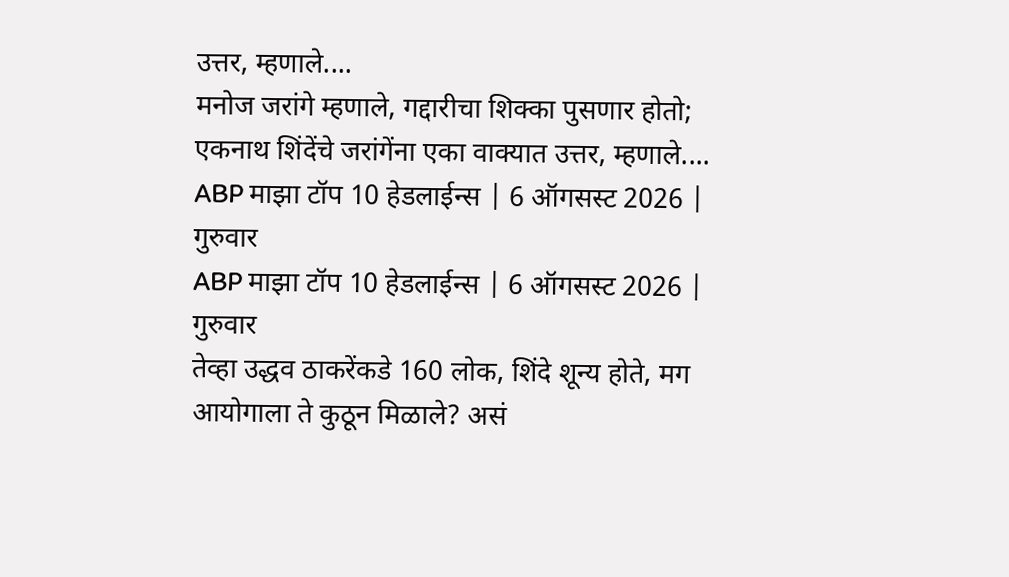उत्तर, म्हणाले....
मनोज जरांगे म्हणाले, गद्दारीचा शिक्का पुसणार होतो; एकनाथ शिंदेंचे जरांगेंना एका वाक्यात उत्तर, म्हणाले....
ABP माझा टॉप 10 हेडलाईन्स | 6 ऑगसस्ट 2026 | गुरुवार
ABP माझा टॉप 10 हेडलाईन्स | 6 ऑगसस्ट 2026 | गुरुवार
तेव्हा उद्धव ठाकरेंकडे 160 लोक, शिंदे शून्य होते, मग आयोगाला ते कुठून मिळाले? असं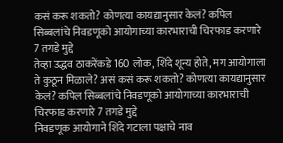कसं करू शकतो? कोणत्या कायद्यानुसार केलं? कपिल सिब्बलांचे निवडणूको आयोगाच्या कारभाराची चिरफाड करणारे 7 तगडे मुद्दे
तेव्हा उद्धव ठाकरेंकडे 160 लोक, शिंदे शून्य होते, मग आयोगाला ते कुठून मिळाले? असं कसं करू शकतो? कोणत्या कायद्यानुसार केलं? कपिल सिब्बलांचे निवडणूको आयोगाच्या कारभाराची चिरफाड करणारे 7 तगडे मुद्दे
निवडणूक आयोगाने शिंदे गटाला पक्षाचे नाव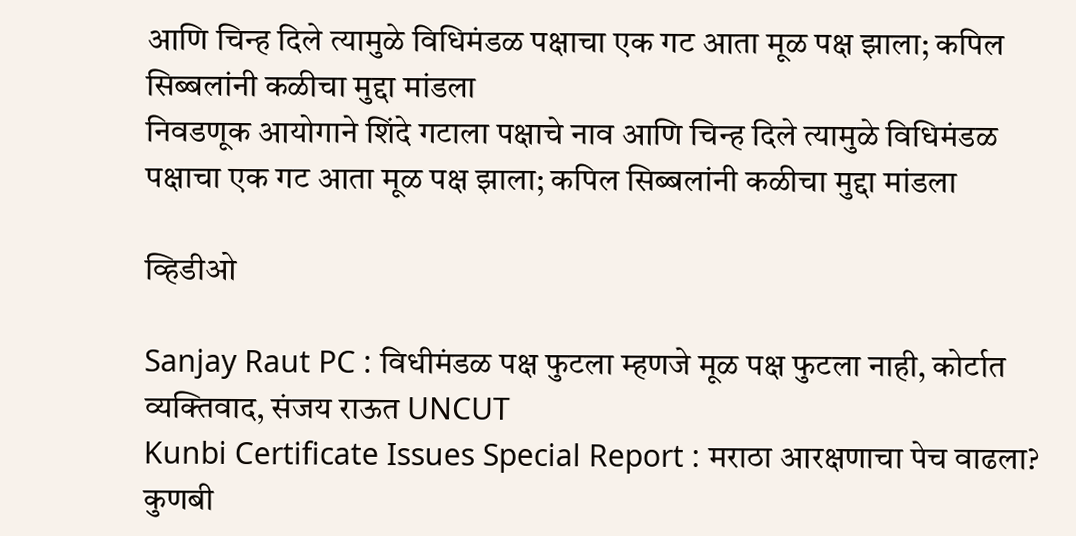आणि चिन्ह दिले त्यामुळे विधिमंडळ पक्षाचा एक गट आता मूळ पक्ष झाला; कपिल सिब्बलांनी कळीचा मुद्दा मांडला
निवडणूक आयोगाने शिंदे गटाला पक्षाचे नाव आणि चिन्ह दिले त्यामुळे विधिमंडळ पक्षाचा एक गट आता मूळ पक्ष झाला; कपिल सिब्बलांनी कळीचा मुद्दा मांडला

व्हिडीओ

Sanjay Raut PC : विधीमंडळ पक्ष फुटला म्हणजे मूळ पक्ष फुटला नाही, कोर्टात व्यक्तिवाद, संजय राऊत UNCUT
Kunbi Certificate Issues Special Report : मराठा आरक्षणाचा पेच वाढला? कुणबी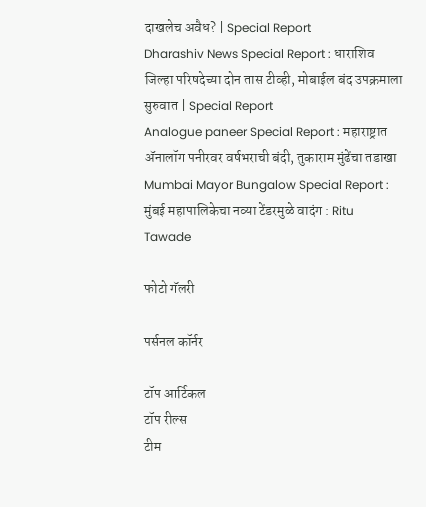दाखलेच अवैध? | Special Report
Dharashiv News Special Report : धाराशिव जिल्हा परिषदेच्या दोन तास टीव्ही, मोबाईल बंद उपक्रमाला सुरुवात | Special Report
Analogue paneer Special Report : महाराष्ट्रात ॲनालॉग पनीरवर वर्षभराची बंदी, तुकाराम मुंढेंचा तडाखा
Mumbai Mayor Bungalow Special Report : मुंबई महापालिकेचा नव्या टेंडरमुळे वादंग : Ritu Tawade

फोटो गॅलरी

पर्सनल कॉर्नर

टॉप आर्टिकल
टॉप रील्स
टीम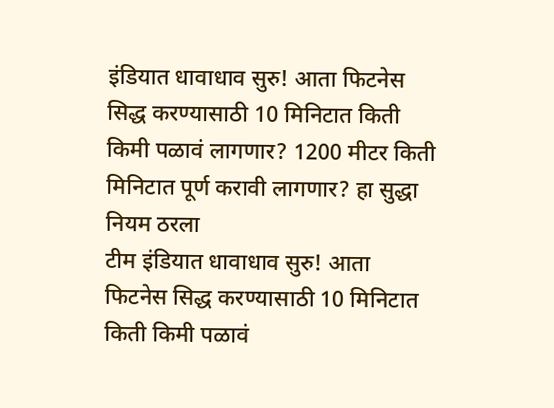इंडियात धावाधाव सुरु! आता फिटनेस सिद्ध करण्यासाठी 10 मिनिटात किती किमी पळावं लागणार? 1200 मीटर किती मिनिटात पूर्ण करावी लागणार? हा सुद्धा नियम ठरला
टीम इंडियात धावाधाव सुरु! आता फिटनेस सिद्ध करण्यासाठी 10 मिनिटात किती किमी पळावं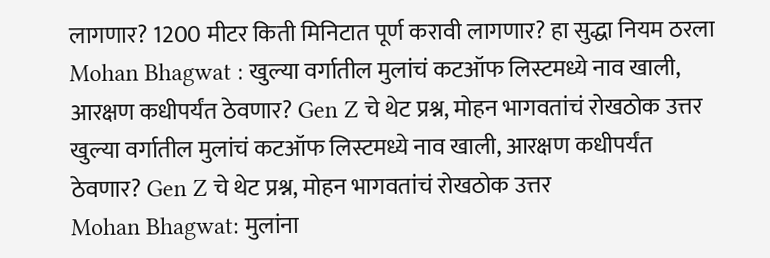लागणार? 1200 मीटर किती मिनिटात पूर्ण करावी लागणार? हा सुद्धा नियम ठरला
Mohan Bhagwat : खुल्या वर्गातील मुलांचं कटऑफ लिस्टमध्ये नाव खाली, आरक्षण कधीपर्यंत ठेवणार? Gen Z चे थेट प्रश्न, मोहन भागवतांचं रोखठोक उत्तर
खुल्या वर्गातील मुलांचं कटऑफ लिस्टमध्ये नाव खाली, आरक्षण कधीपर्यंत ठेवणार? Gen Z चे थेट प्रश्न, मोहन भागवतांचं रोखठोक उत्तर
Mohan Bhagwat: मुलांना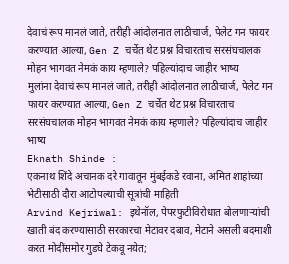देवाचं रूप मानलं जाते, तरीही आंदोलनात लाठीचार्ज, पेलेट गन फायर करण्यात आल्या, Gen Z चर्चेत थेट प्रश्न विचारताच सरसंघचालक मोहन भागवत नेमकं काय म्हणाले? पहिल्यांदाच जाहीर भाष्य
मुलांना देवाचं रूप मानलं जाते, तरीही आंदोलनात लाठीचार्ज, पेलेट गन फायर करण्यात आल्या, Gen Z चर्चेत थेट प्रश्न विचारताच सरसंघचालक मोहन भागवत नेमकं काय म्हणाले? पहिल्यांदाच जाहीर भाष्य
Eknath Shinde :
एकनाथ शिंदे अचानक दरे गावातून मुंबईकडे रवाना, अमित शाहांच्या भेटीसाठी दौरा आटोपल्याची सूत्रांची माहिती
Arvind Kejriwal: इथेनॉल, पेपरफुटीविरोधात बोलणाऱ्यांची खाती बंद करण्यासाठी सरकारचा मेटावर दबाव, मेटाने असली बदमाशी करत मोदींसमोर गुडघे टेकवू नयेत;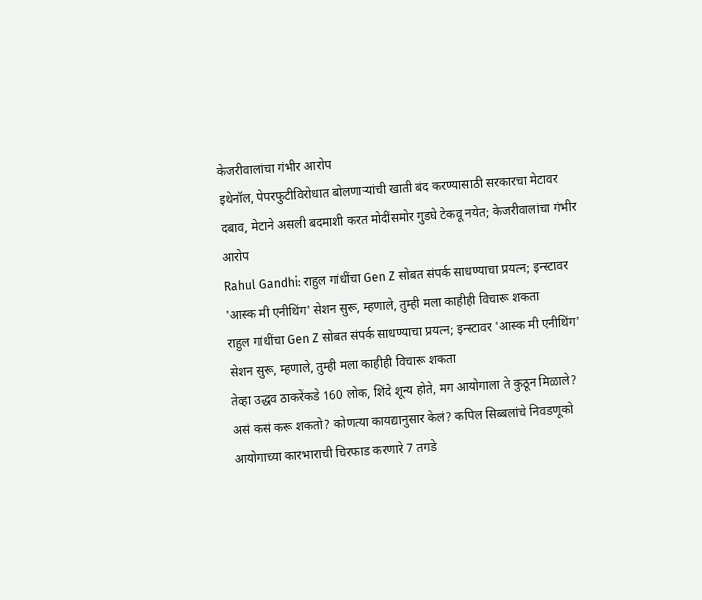केजरीवालांचा गंभीर आरोप
इथेनॉल, पेपरफुटीविरोधात बोलणाऱ्यांची खाती बंद करण्यासाठी सरकारचा मेटावर दबाव, मेटाने असली बदमाशी करत मोदींसमोर गुडघे टेकवू नयेत; केजरीवालांचा गंभीर आरोप
Rahul Gandhi: राहुल गांधींचा Gen Z सोबत संपर्क साधण्याचा प्रयत्न; इन्स्टावर 'आस्क मी एनीथिंग' सेशन सुरू, म्हणाले, तुम्ही मला काहीही विचारू शकता
राहुल गांधींचा Gen Z सोबत संपर्क साधण्याचा प्रयत्न; इन्स्टावर 'आस्क मी एनीथिंग' सेशन सुरू, म्हणाले, तुम्ही मला काहीही विचारू शकता
तेव्हा उद्धव ठाकरेंकडे 160 लोक, शिंदे शून्य होते, मग आयोगाला ते कुठून मिळाले? असं कसं करू शकतो? कोणत्या कायद्यानुसार केलं? कपिल सिब्बलांचे निवडणूको आयोगाच्या कारभाराची चिरफाड करणारे 7 तगडे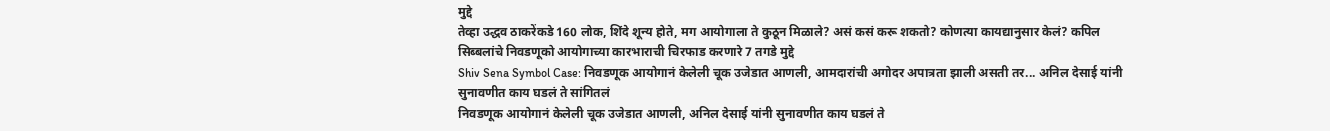मुद्दे
तेव्हा उद्धव ठाकरेंकडे 160 लोक, शिंदे शून्य होते, मग आयोगाला ते कुठून मिळाले? असं कसं करू शकतो? कोणत्या कायद्यानुसार केलं? कपिल सिब्बलांचे निवडणूको आयोगाच्या कारभाराची चिरफाड करणारे 7 तगडे मुद्दे
Shiv Sena Symbol Case: निवडणूक आयोगानं केलेली चूक उजेडात आणली, आमदारांची अगोदर अपात्रता झाली असती तर... अनिल देसाई यांनी सुनावणीत काय घडलं ते सांगितलं
निवडणूक आयोगानं केलेली चूक उजेडात आणली, अनिल देसाई यांनी सुनावणीत काय घडलं ते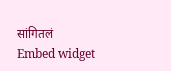सांगितलं
Embed widget